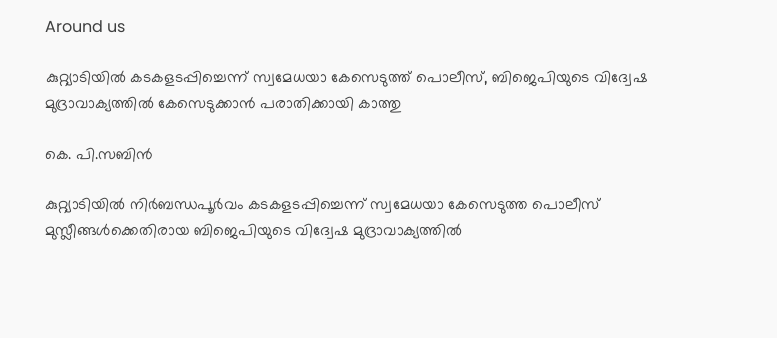Around us

കുറ്റ്യാടിയില്‍ കടകളടപ്പിച്ചെന്ന് സ്വമേധയാ കേസെടുത്ത് പൊലീസ്, ബിജെപിയുടെ വിദ്വേഷ മുദ്രാവാക്യത്തില്‍ കേസെടുക്കാന്‍ പരാതിക്കായി കാത്തു

കെ. പി.സബിന്‍

കുറ്റ്യാടിയില്‍ നിര്‍ബന്ധപൂര്‍വം കടകളടപ്പിച്ചെന്ന് സ്വമേധയാ കേസെടുത്ത പൊലീസ് മുസ്ലീങ്ങള്‍ക്കെതിരായ ബിജെപിയുടെ വിദ്വേഷ മുദ്രാവാക്യത്തില്‍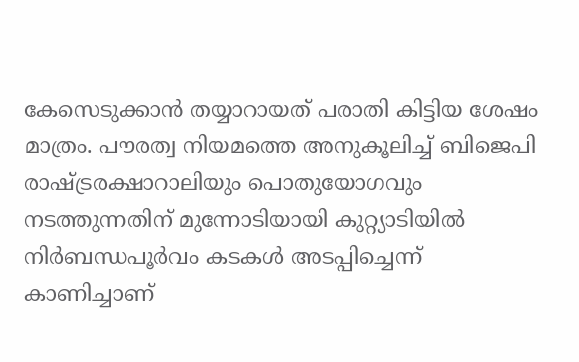കേസെടുക്കാന്‍ തയ്യാറായത് പരാതി കിട്ടിയ ശേഷം മാത്രം. പൗരത്വ നിയമത്തെ അനുകൂലിച്ച് ബിജെപി രാഷ്ട്രരക്ഷാറാലിയും പൊതുയോഗവും നടത്തുന്നതിന് മുന്നോടിയായി കുറ്റ്യാടിയില്‍ നിര്‍ബന്ധപൂര്‍വം കടകള്‍ അടപ്പിച്ചെന്ന് കാണിച്ചാണ്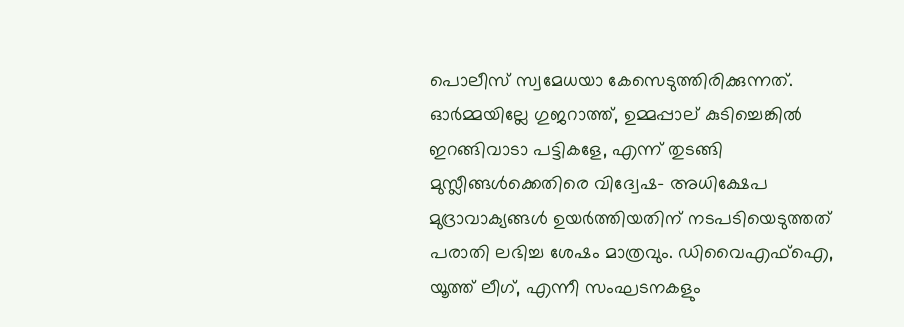പൊലീസ് സ്വമേധയാ കേസെടുത്തിരിക്കുന്നത്. ഓര്‍മ്മയില്ലേ ഗുജറാത്ത്, ഉമ്മപ്പാല് കുടിച്ചെങ്കില്‍ ഇറങ്ങിവാടാ പട്ടികളേ, എന്ന് തുടങ്ങി മുസ്ലീങ്ങള്‍ക്കെതിരെ വിദ്വേഷ- അധിക്ഷേപ മുദ്രാവാക്യങ്ങള്‍ ഉയര്‍ത്തിയതിന് നടപടിയെടുത്തത് പരാതി ലഭിച്ച ശേഷം മാത്രവും. ഡിവൈഎഫ്‌ഐ, യൂത്ത് ലീഗ്, എന്നീ സംഘടനകളും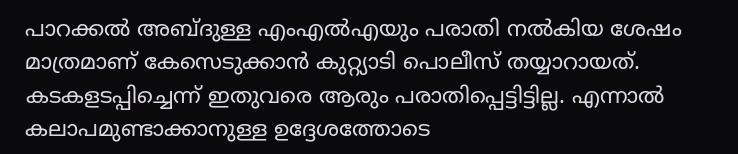പാറക്കല്‍ അബ്ദുള്ള എംഎല്‍എയും പരാതി നല്‍കിയ ശേഷം മാത്രമാണ് കേസെടുക്കാന്‍ കുറ്റ്യാടി പൊലീസ് തയ്യാറായത്. കടകളടപ്പിച്ചെന്ന് ഇതുവരെ ആരും പരാതിപ്പെട്ടിട്ടില്ല. എന്നാല്‍ കലാപമുണ്ടാക്കാനുള്ള ഉദ്ദേശത്തോടെ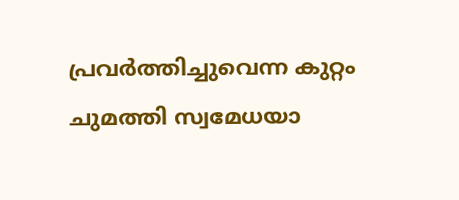പ്രവര്‍ത്തിച്ചുവെന്ന കുറ്റം ചുമത്തി സ്വമേധയാ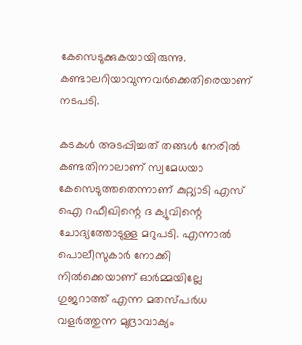കേസെടുക്കുകയായിരുന്നു. കണ്ടാലറിയാവുന്നവര്‍ക്കെതിരെയാണ് നടപടി.

കടകള്‍ അടപ്പിച്ചത് തങ്ങള്‍ നേരില്‍ കണ്ടതിനാലാണ് സ്വമേധയാ കേസെടുത്തതെന്നാണ് കുറ്റ്യാടി എസ് ഐ റഫീഖിന്റെ ദ ക്യുവിന്റെ ചോദ്യത്തോടുള്ള മറുപടി. എന്നാല്‍ പൊലീസുകാര്‍ നോക്കി നില്‍ക്കെയാണ് ഓര്‍മ്മയില്ലേ ഗുജറാത്ത് എന്ന മതസ്പര്‍ധ വളര്‍ത്തുന്ന മുദ്രാവാക്യം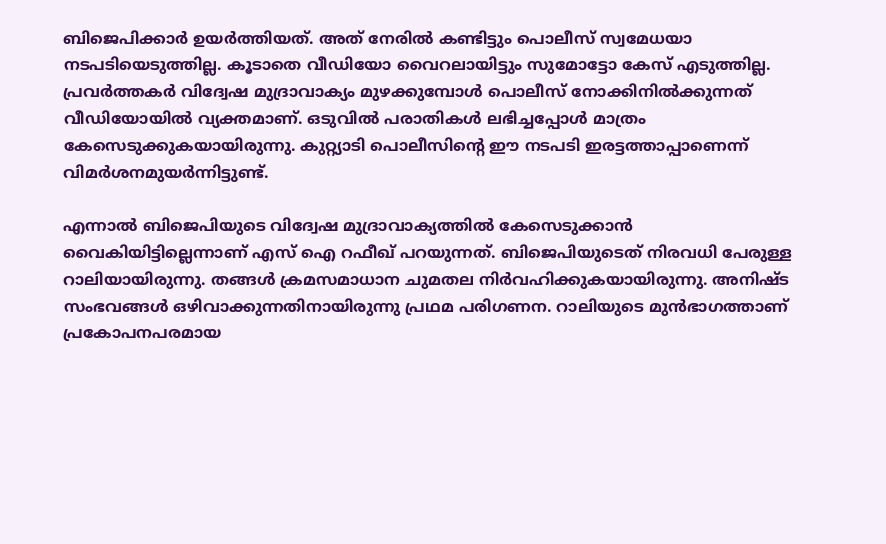ബിജെപിക്കാര്‍ ഉയര്‍ത്തിയത്. അത് നേരില്‍ കണ്ടിട്ടും പൊലീസ് സ്വമേധയാ നടപടിയെടുത്തില്ല. കൂടാതെ വീഡിയോ വൈറലായിട്ടും സുമോട്ടോ കേസ് എടുത്തില്ല. പ്രവര്‍ത്തകര്‍ വിദ്വേഷ മുദ്രാവാക്യം മുഴക്കുമ്പോള്‍ പൊലീസ് നോക്കിനില്‍ക്കുന്നത് വീഡിയോയില്‍ വ്യക്തമാണ്. ഒടുവില്‍ പരാതികള്‍ ലഭിച്ചപ്പോള്‍ മാത്രം കേസെടുക്കുകയായിരുന്നു. കുറ്റ്യാടി പൊലീസിന്റെ ഈ നടപടി ഇരട്ടത്താപ്പാണെന്ന് വിമര്‍ശനമുയര്‍ന്നിട്ടുണ്ട്.

എന്നാല്‍ ബിജെപിയുടെ വിദ്വേഷ മുദ്രാവാക്യത്തില്‍ കേസെടുക്കാന്‍ വൈകിയിട്ടില്ലെന്നാണ് എസ് ഐ റഫീഖ് പറയുന്നത്. ബിജെപിയുടെത് നിരവധി പേരുള്ള റാലിയായിരുന്നു. തങ്ങള്‍ ക്രമസമാധാന ചുമതല നിര്‍വഹിക്കുകയായിരുന്നു. അനിഷ്ട സംഭവങ്ങള്‍ ഒഴിവാക്കുന്നതിനായിരുന്നു പ്രഥമ പരിഗണന. റാലിയുടെ മുന്‍ഭാഗത്താണ് പ്രകോപനപരമായ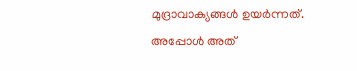മുദ്രാവാക്യങ്ങള്‍ ഉയര്‍ന്നത്. അപ്പോള്‍ അത്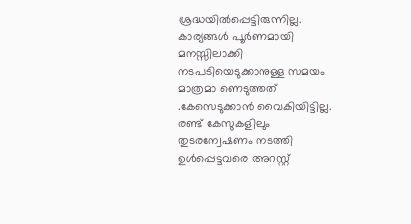ശ്രദ്ധയില്‍പ്പെട്ടിരുന്നില്ല. കാര്യങ്ങള്‍ പൂര്‍ണമായി മനസ്സിലാക്കി നടപടിയെടുക്കാനുള്ള സമയം മാത്രമാ ണെടുത്തത് .കേസെടുക്കാന്‍ വൈകിയിട്ടില്ല. രണ്ട് കേസുകളിലും തുടരന്വേഷണം നടത്തി ഉള്‍പ്പെട്ടവരെ അറസ്റ്റ്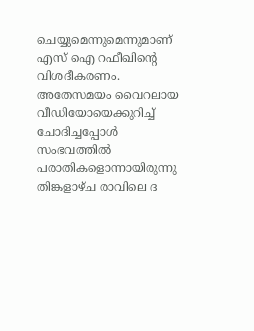ചെയ്യുമെന്നുമെന്നുമാണ് എസ് ഐ റഫീഖിന്റെ വിശദീകരണം. അതേസമയം വൈറലായ വീഡിയോയെക്കുറിച്ച് ചോദിച്ചപ്പോള്‍ സംഭവത്തില്‍ പരാതികളൊന്നായിരുന്നു തിങ്കളാഴ്ച രാവിലെ ദ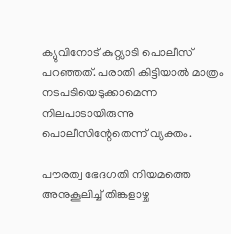ക്യുവിനോട് കുറ്റ്യാടി പൊലീസ് പറഞ്ഞത്. പരാതി കിട്ടിയാല്‍ മാത്രം നടപടിയെടുക്കാമെന്ന നിലപാടായിരുന്നു പൊലീസിന്റേതെന്ന് വ്യക്തം.

പൗരത്വ ഭേദഗതി നിയമത്തെ അനുകൂലിച്ച് തിങ്കളാഴ്ച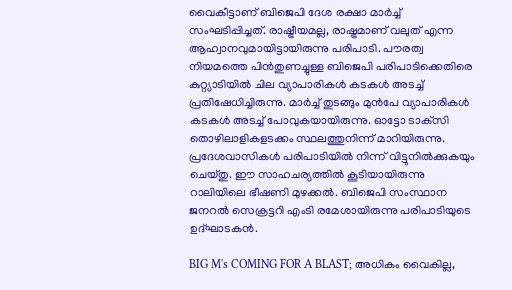വൈകീട്ടാണ് ബിജെപി ദേശ രക്ഷാ മാര്‍ച്ച് സംഘടിപ്പിച്ചത്. രാഷ്ട്രീയമല്ല, രാഷ്ട്രമാണ് വലുത് എന്ന ആഹ്വാനവുമായിട്ടായിരുന്നു പരിപാടി. പൗരത്വ നിയമത്തെ പിന്‍തുണച്ചുള്ള ബിജെപി പരിപാടിക്കെതിരെ കുറ്റ്യാടിയില്‍ ചില വ്യാപാരികള്‍ കടകള്‍ അടച്ച് പ്രതിഷേധിച്ചിരുന്നു. മാര്‍ച്ച് തുടങ്ങും മുന്‍പേ വ്യാപാരികള്‍ കടകള്‍ അടച്ച് പോവുകയായിരുന്നു. ഓട്ടോ ടാക്‌സി തൊഴിലാളികളടക്കം സ്ഥലത്തുനിന്ന് മാറിയിരുന്നു. പ്രദേശവാസികള്‍ പരിപാടിയില്‍ നിന്ന് വിട്ടുനില്‍ക്കുകയും ചെയ്തു. ഈ സാഹചര്യത്തില്‍ കൂടിയായിരുന്നു റാലിയിലെ ഭീഷണി മുഴക്കല്‍. ബിജെപി സംസ്ഥാന ജനറല്‍ സെക്രട്ടറി എംടി രമേശായിരുന്നു പരിപാടിയുടെ ഉദ്ഘാടകന്‍.

BIG M's COMING FOR A BLAST; അധികം വൈകില്ല,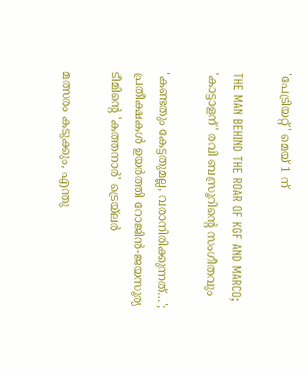'പേട്രിയറ്റ്' മെയ് 1 ന്

THE MAN BEHIND THE ROAR OF KGF AND MARCO; 'കാട്ടാളന്' രവി ബസ്രൂറിന്‍റെ സംഗീതവും

'കണ്ടതും കേട്ടതുമല്ല, വരാനിരിക്കുന്നത്…'; പ്രതീക്ഷകൾ ഉയർത്തി റോജിൻ-ജയസൂര്യ ടീമിന്റെ 'കത്തനാർ' ട്രെയ്‌ലർ

മത്സരം കടുക്കും, എന്തു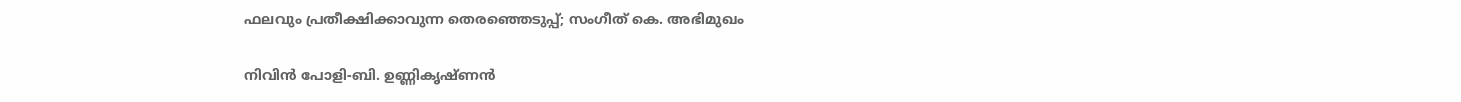ഫലവും പ്രതീക്ഷിക്കാവുന്ന തെരഞ്ഞെടുപ്പ്; സംഗീത് കെ. അഭിമുഖം

നിവിൻ പോളി-ബി. ഉണ്ണികൃഷ്ണൻ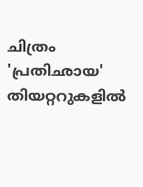ചിത്രം 'പ്രതിഛായ' തിയറ്ററുകളിൽ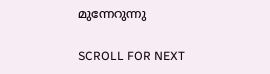മുന്നേറുന്നു

SCROLL FOR NEXT